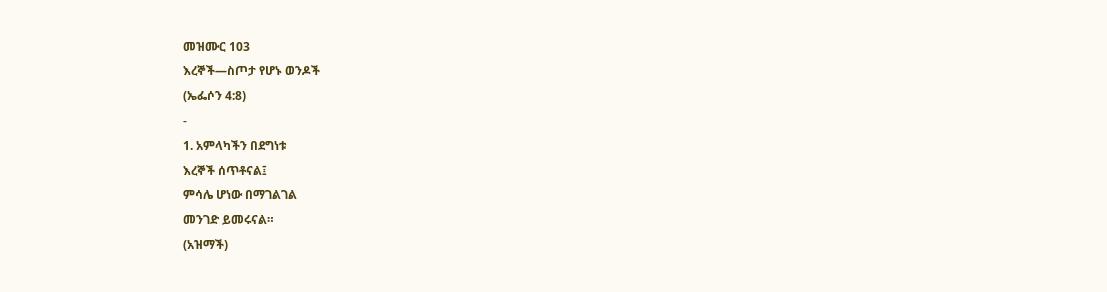መዝሙር 103
እረኞች—ስጦታ የሆኑ ወንዶች
(ኤፌሶን 4:8)
-
1. አምላካችን በደግነቱ
እረኞች ሰጥቶናል፤
ምሳሌ ሆነው በማገልገል
መንገድ ይመሩናል።
(አዝማች)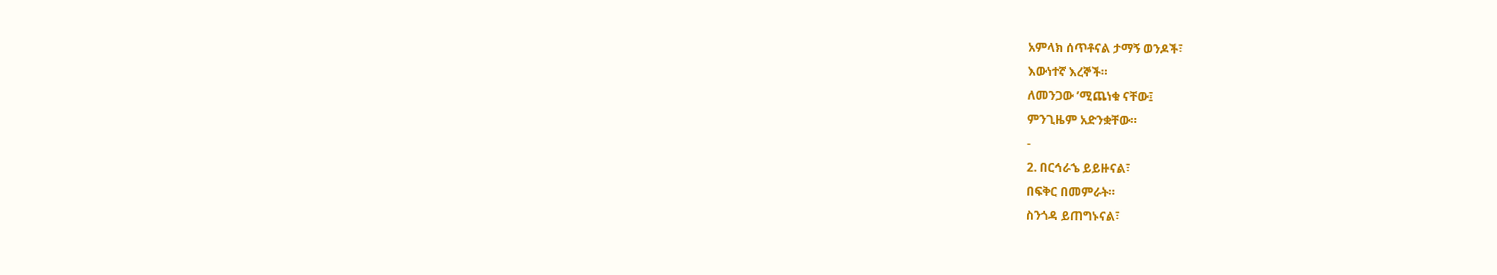አምላክ ሰጥቶናል ታማኝ ወንዶች፣
እውነተኛ እረኞች።
ለመንጋው ’ሚጨነቁ ናቸው፤
ምንጊዜም አድንቋቸው።
-
2. በርኅራኄ ይይዙናል፣
በፍቅር በመምራት።
ስንጎዳ ይጠግኑናል፣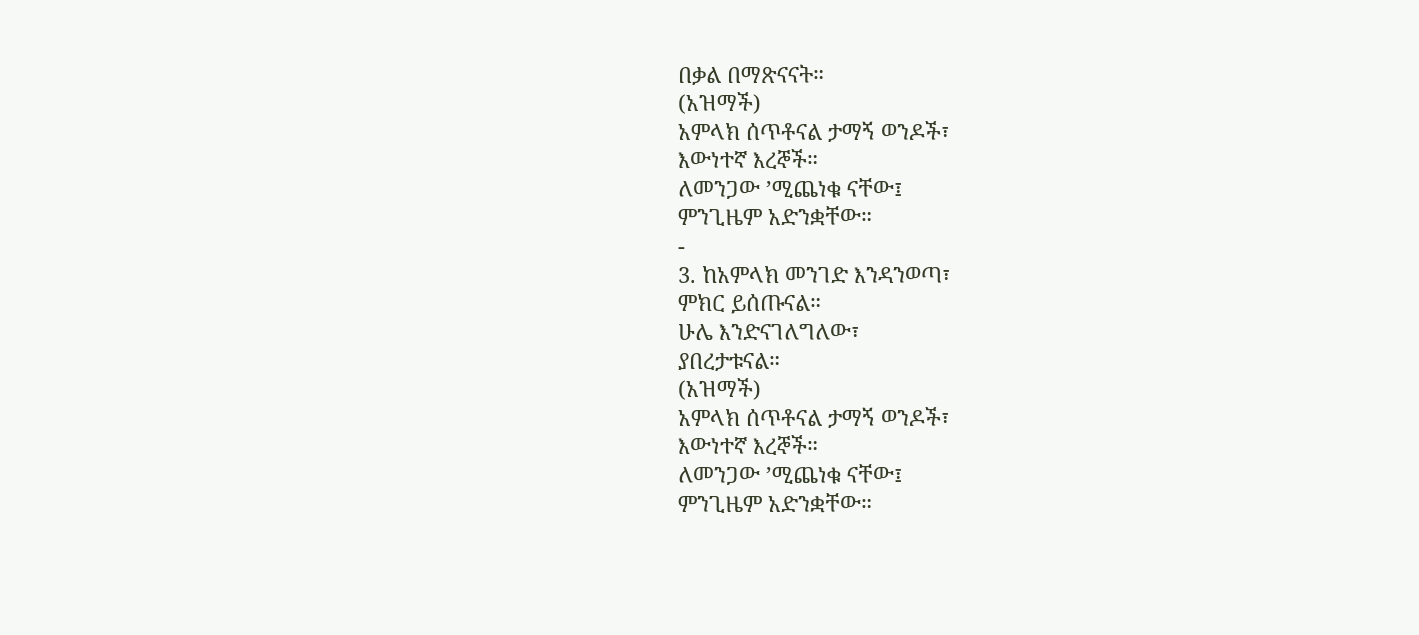በቃል በማጽናናት።
(አዝማች)
አምላክ ሰጥቶናል ታማኝ ወንዶች፣
እውነተኛ እረኞች።
ለመንጋው ’ሚጨነቁ ናቸው፤
ምንጊዜም አድንቋቸው።
-
3. ከአምላክ መንገድ እንዳንወጣ፣
ምክር ይሰጡናል።
ሁሌ እንድናገለግለው፣
ያበረታቱናል።
(አዝማች)
አምላክ ሰጥቶናል ታማኝ ወንዶች፣
እውነተኛ እረኞች።
ለመንጋው ’ሚጨነቁ ናቸው፤
ምንጊዜም አድንቋቸው።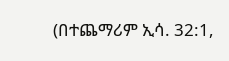(በተጨማሪም ኢሳ. 32:1,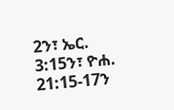2ን፣ ኤር. 3:15ን፣ ዮሐ. 21:15-17ን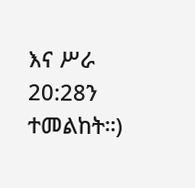እና ሥራ 20:28ን ተመልከት።)